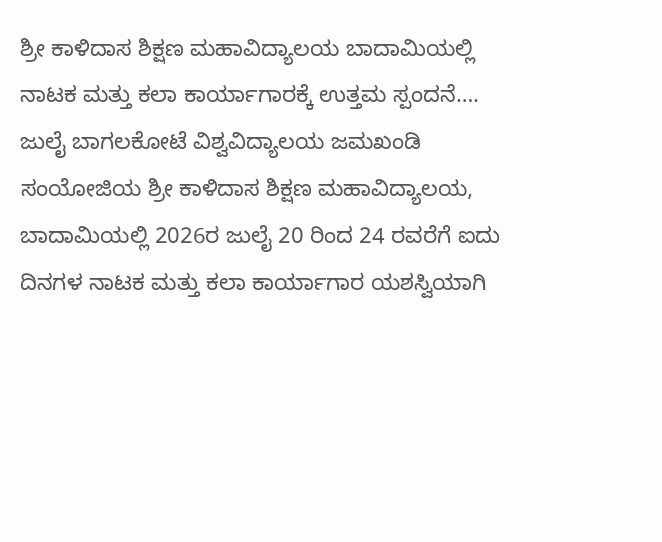ಶ್ರೀ ಕಾಳಿದಾಸ ಶಿಕ್ಷಣ ಮಹಾವಿದ್ಯಾಲಯ ಬಾದಾಮಿಯಲ್ಲಿ ನಾಟಕ ಮತ್ತು ಕಲಾ ಕಾರ್ಯಾಗಾರಕ್ಕೆ ಉತ್ತಮ ಸ್ಪಂದನೆ….
ಜುಲೈ ಬಾಗಲಕೋಟೆ ವಿಶ್ವವಿದ್ಯಾಲಯ ಜಮಖಂಡಿ ಸಂಯೋಜಿಯ ಶ್ರೀ ಕಾಳಿದಾಸ ಶಿಕ್ಷಣ ಮಹಾವಿದ್ಯಾಲಯ, ಬಾದಾಮಿಯಲ್ಲಿ 2026ರ ಜುಲೈ 20 ರಿಂದ 24 ರವರೆಗೆ ಐದು ದಿನಗಳ ನಾಟಕ ಮತ್ತು ಕಲಾ ಕಾರ್ಯಾಗಾರ ಯಶಸ್ವಿಯಾಗಿ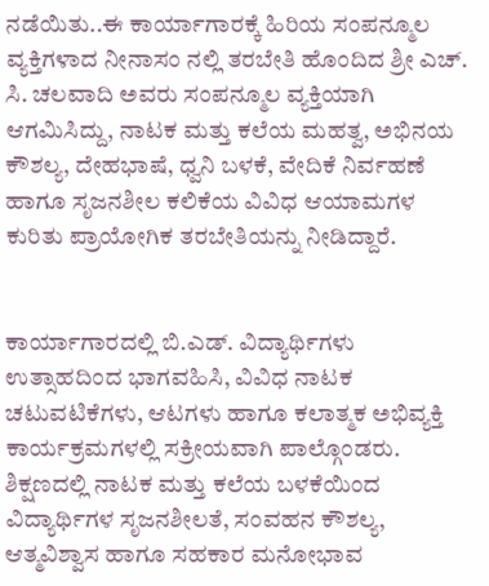ನಡೆಯಿತು..ಈ ಕಾರ್ಯಾಗಾರಕ್ಕೆ ಹಿರಿಯ ಸಂಪನ್ಮೂಲ ವ್ಯಕ್ತಿಗಳಾದ ನೀನಾಸಂ ನಲ್ಲಿ ತರಬೇತಿ ಹೊಂದಿದ ಶ್ರೀ ಎಚ್. ಸಿ. ಚಲವಾದಿ ಅವರು ಸಂಪನ್ಮೂಲ ವ್ಯಕ್ತಿಯಾಗಿ ಆಗಮಿಸಿದ್ದು, ನಾಟಕ ಮತ್ತು ಕಲೆಯ ಮಹತ್ವ, ಅಭಿನಯ ಕೌಶಲ್ಯ, ದೇಹಭಾಷೆ, ಧ್ವನಿ ಬಳಕೆ, ವೇದಿಕೆ ನಿರ್ವಹಣೆ ಹಾಗೂ ಸೃಜನಶೀಲ ಕಲಿಕೆಯ ವಿವಿಧ ಆಯಾಮಗಳ ಕುರಿತು ಪ್ರಾಯೋಗಿಕ ತರಬೇತಿಯನ್ನು ನೀಡಿದ್ದಾರೆ.


ಕಾರ್ಯಾಗಾರದಲ್ಲಿ ಬಿ.ಎಡ್. ವಿದ್ಯಾರ್ಥಿಗಳು ಉತ್ಸಾಹದಿಂದ ಭಾಗವಹಿಸಿ, ವಿವಿಧ ನಾಟಕ ಚಟುವಟಿಕೆಗಳು, ಆಟಗಳು ಹಾಗೂ ಕಲಾತ್ಮಕ ಅಭಿವ್ಯಕ್ತಿ ಕಾರ್ಯಕ್ರಮಗಳಲ್ಲಿ ಸಕ್ರೀಯವಾಗಿ ಪಾಲ್ಗೊಂಡರು. ಶಿಕ್ಷಣದಲ್ಲಿ ನಾಟಕ ಮತ್ತು ಕಲೆಯ ಬಳಕೆಯಿಂದ ವಿದ್ಯಾರ್ಥಿಗಳ ಸೃಜನಶೀಲತೆ, ಸಂವಹನ ಕೌಶಲ್ಯ, ಆತ್ಮವಿಶ್ವಾಸ ಹಾಗೂ ಸಹಕಾರ ಮನೋಭಾವ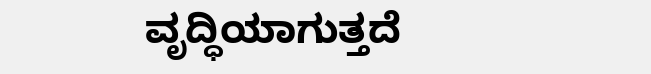ವೃದ್ಧಿಯಾಗುತ್ತದೆ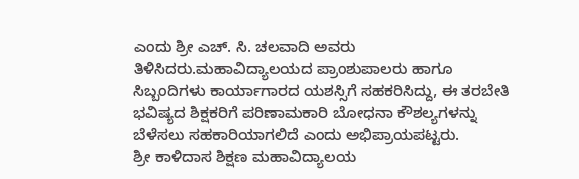ಎಂದು ಶ್ರೀ ಎಚ್. ಸಿ. ಚಲವಾದಿ ಅವರು ತಿಳಿಸಿದರು.ಮಹಾವಿದ್ಯಾಲಯದ ಪ್ರಾಂಶುಪಾಲರು ಹಾಗೂ ಸಿಬ್ಬಂದಿಗಳು ಕಾರ್ಯಾಗಾರದ ಯಶಸ್ಸಿಗೆ ಸಹಕರಿಸಿದ್ದು, ಈ ತರಬೇತಿ ಭವಿಷ್ಯದ ಶಿಕ್ಷಕರಿಗೆ ಪರಿಣಾಮಕಾರಿ ಬೋಧನಾ ಕೌಶಲ್ಯಗಳನ್ನು ಬೆಳೆಸಲು ಸಹಕಾರಿಯಾಗಲಿದೆ ಎಂದು ಅಭಿಪ್ರಾಯಪಟ್ಟರು.
ಶ್ರೀ ಕಾಳಿದಾಸ ಶಿಕ್ಷಣ ಮಹಾವಿದ್ಯಾಲಯ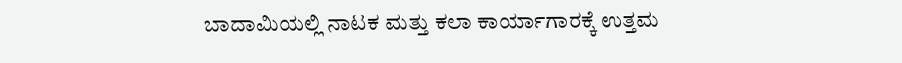ಬಾದಾಮಿಯಲ್ಲಿ ನಾಟಕ ಮತ್ತು ಕಲಾ ಕಾರ್ಯಾಗಾರಕ್ಕೆ ಉತ್ತಮ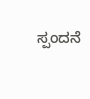ಸ್ಪಂದನೆ